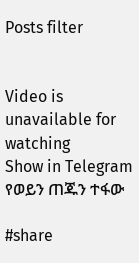Posts filter


Video is unavailable for watching
Show in Telegram
የወይን ጠጁን ተፋው

#share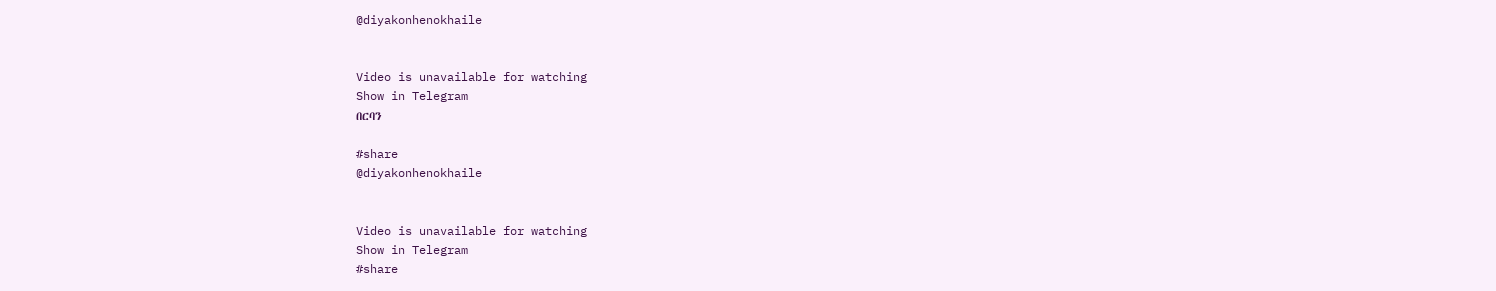@diyakonhenokhaile


Video is unavailable for watching
Show in Telegram
በርባን

#share
@diyakonhenokhaile


Video is unavailable for watching
Show in Telegram
#share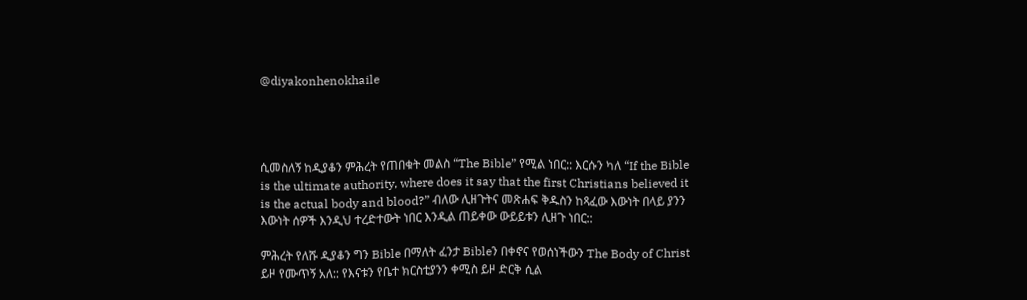@diyakonhenokhaile




ሲመስለኝ ከዲያቆን ምሕረት የጠበቁት መልስ “The Bible” የሚል ነበር:: እርሱን ካለ “If the Bible is the ultimate authority, where does it say that the first Christians believed it is the actual body and blood?” ብለው ሊዘጉትና መጽሐፍ ቅዱስን ከጻፈው እውነት በላይ ያንን እውነት ሰዎች እንዲህ ተረድተውት ነበር እንዲል ጠይቀው ውይይቱን ሊዘጉ ነበር::

ምሕረት የለሹ ዲያቆን ግን Bible በማለት ፈንታ Bibleን በቀኖና የወሰነችውን The Body of Christ ይዞ የሙጥኝ አለ:: የእናቱን የቤተ ክርስቲያንን ቀሚስ ይዞ ድርቅ ሲል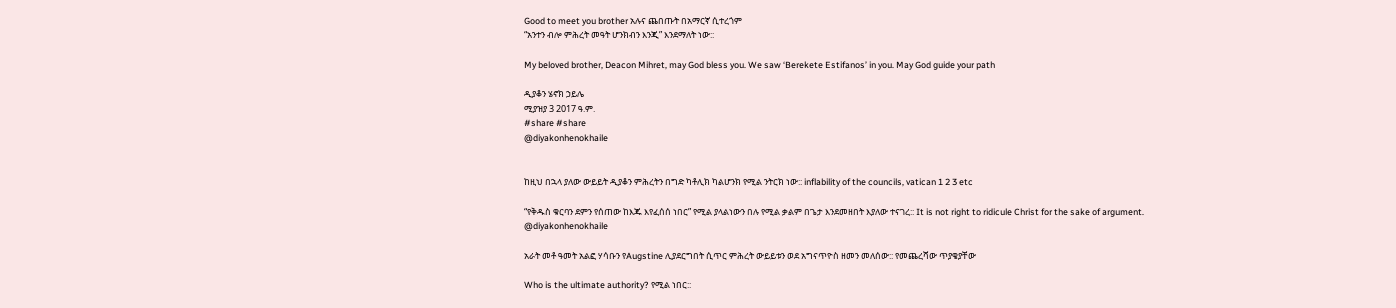Good to meet you brother አሉና ጨበጡት በአማርኛ ሲተረጎም
“አንተን ብሎ ምሕረት መዓት ሆንክብን እንጂ” እንደማለት ነው::

My beloved brother, Deacon Mihret, may God bless you. We saw ‘Berekete Estifanos’ in you. May God guide your path

ዲያቆን ሄኖክ ኃይሌ
ሚያዝያ 3 2017 ዓ.ም.
#share #share
@diyakonhenokhaile


ከዚህ በኋላ ያለው ውይይት ዲያቆን ምሕረትን በግድ ካቶሊክ ካልሆንክ የሚል ንትርክ ነው:: inflability of the councils, vatican 1 2 3 etc

“የቅዱስ ቁርባን ደምን የሰጠው ከእጁ እየፈሰሰ ነበር” የሚል ያላልነውን በሉ የሚል ቃልም በጌታ እንደመዘበት እያለው ተናገረ:: It is not right to ridicule Christ for the sake of argument.
@diyakonhenokhaile

አራት መቶ ዓመት አልፎ ሃሳቡን የAugstine ሊያደርግበት ሲጥር ምሕረት ውይይቱን ወደ አግናጥዮስ ዘመን መለሰው:: የመጨረሻው ጥያቄያቸው

Who is the ultimate authority? የሚል ነበር::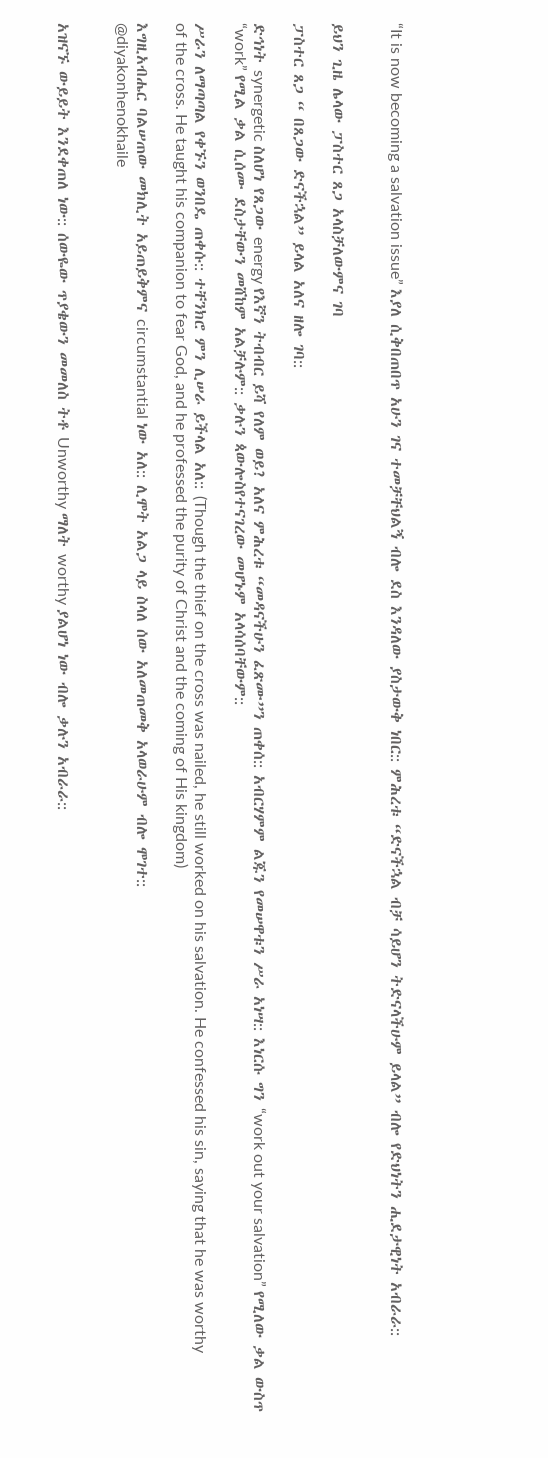“It is now becoming a salvation issue” እያለ ሲቅበጠበጥ አሁን ገና ተመቻቸህልኝ ብሎ ደስ እንዳለው ያስታውቅ ነበር:: ምሕረቱ “ድናችኋል ብቻ ሳይሆን ትድናላችሁም ይላል” ብሎ የድህነትን ሒደታዊነት አብራራ::


ይህን ጊዜ ሌላው ፓስተር ጸጋ አላስቻለውምና ገባ

ፓስተር ጸጋ “ በጸጋው ድናችኋል” ይላል አለና ዘሎ ገባ::

ድኅነት synergetic ስለሆነ የጸጋው energy የእኛን ትብብር ይሻ የለም ወይ? አለና ምሕረቱ “መዳናችሁን ፈጽሙ”ን ጠቀሰ:: አብርሃምም ልጁን የመሠዋቱን ሥራ አነሣ:: እነርሱ ግን “work out your salvation” የሚለው ቃል ውስጥ “work” የሚል ቃል ሲሰሙ ደስታቸውን መሸከም አልቻሉም:: ቃሉን ጳውሎስየተናገረው መሆኑም አላሳሰባቸውም::

ሥራን ለማጣጣል የቀኙን ወንበዴ ጠቀሱ:: ተቸንክሮ ምን ሊሠራ ይችላል አለ:: (Though the thief on the cross was nailed, he still worked on his salvation. He confessed his sin, saying that he was worthy of the cross. He taught his companion to fear God, and he professed the purity of Christ and the coming of His kingdom)

እግዚአብሔር ባልሠጠው መክሊት አይጠይቅምና circumstantial ነው አለ:: ሊሞት አልጋ ላይ ስላለ ሰው አለመጠመቅ አላወራሁም ብሎ ሞገተ::
@diyakonhenokhaile


አዝናኙ ውይይት እንደቀጠለ ነው:: ሰውዬው ጥያቄውን መመለስ ትቶ Unworthy ማለት worthy ያልሆነ ነው ብሎ ቃሉን አብራራ::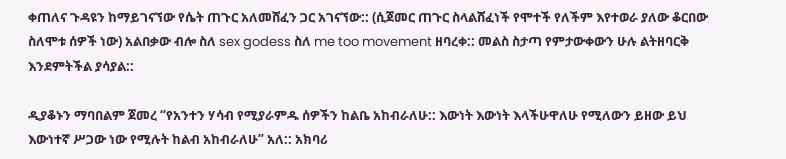ቀጠለና ጉዳዩን ከማይገናኘው የሴት ጠጉር አለመሸፈን ጋር አገናኘው:: (ሲጀመር ጠጉር ስላልሸፈነች የሞተች የለችም እየተወራ ያለው ቆርበው ስለሞቱ ሰዎች ነው) አልበቃው ብሎ ስለ sex godess ስለ me too movement ዘባረቀ:: መልስ ስታጣ የምታውቀውን ሁሉ ልትዘባርቅ እንደምትችል ያሳያል::

ዲያቆኑን ማባበልም ጀመረ “የአንተን ሃሳብ የሚያራምዱ ሰዎችን ከልቤ አከብራለሁ:: እውነት እውነት እላችሁዋለሁ የሚለውን ይዘው ይህ እውነተኛ ሥጋው ነው የሚሉት ከልብ አከብራለሁ” አለ:: አክባሪ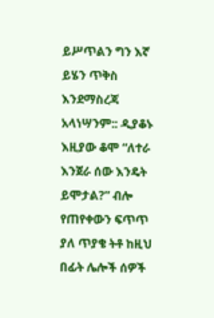ይሥጥልን ግን እኛ ይሄን ጥቅስ እንደማስረጃ አላነሣንም:: ዲያቆኑ እዚያው ቆሞ “ለተራ እንጀራ ሰው እንዴት ይሞታል?” ብሎ የጠየቀውን ፍጥጥ ያለ ጥያቄ ትቶ ከዚህ በፊት ሌሎች ሰዎች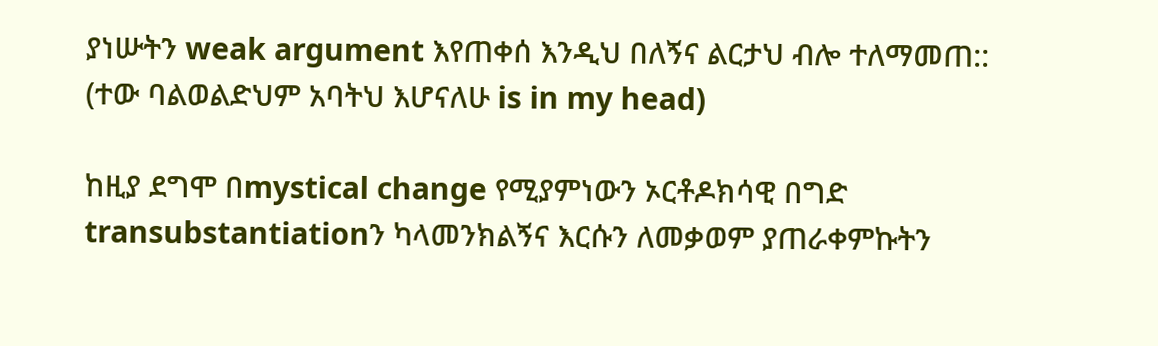ያነሡትን weak argument እየጠቀሰ እንዲህ በለኝና ልርታህ ብሎ ተለማመጠ:: (ተው ባልወልድህም አባትህ እሆናለሁ is in my head)

ከዚያ ደግሞ በmystical change የሚያምነውን ኦርቶዶክሳዊ በግድ transubstantiationን ካላመንክልኝና እርሱን ለመቃወም ያጠራቀምኩትን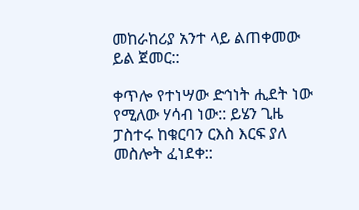መከራከሪያ አንተ ላይ ልጠቀመው ይል ጀመር::

ቀጥሎ የተነሣው ድኅነት ሒደት ነው የሚለው ሃሳብ ነው:: ይሄን ጊዜ ፓስተሩ ከቁርባን ርእስ እርፍ ያለ መስሎት ፈነደቀ::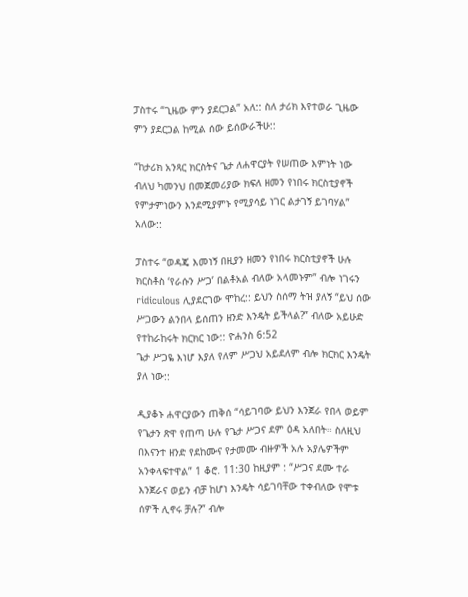ፓስተሩ “ጊዜው ምን ያደርጋል” አለ:: ስለ ታሪክ እየተወራ ጊዜው ምን ያደርጋል ከሚል ሰው ይሰውራችሁ::

“ከታሪክ አንጻር ክርስትና ጌታ ለሐዋርያት የሠጠው እምነት ነው ብለህ ካመንህ በመጀመሪያው ክፍለ ዘመን የነበሩ ክርስቲያኖች የምታምነውን እንደሚያምኑ የሚያሳይ ነገር ልታገኝ ይገባሃል” አለው::

ፓስተሩ “ወዳጄ እመነኝ በዚያን ዘመን የነበሩ ክርስቲያኖች ሁሉ ክርስቶስ ‘የራሱን ሥጋ’ በልቶአል ብለው አላመኑም” ብሎ ነገሩን ridiculous ሊያደርገው ሞከረ:: ይህን ስሰማ ትዝ ያለኝ “ይህ ሰው ሥጋውን ልንበላ ይሰጠን ዘንድ እንዴት ይችላል?” ብለው አይሁድ የተከራከሩት ክርክር ነው:: ዮሐንስ 6:52
ጌታ ሥጋዬ እነሆ እያለ የለም ሥጋህ አይደለም ብሎ ክርክር እንዴት ያለ ነው::

ዲያቆኑ ሐዋርያውን ጠቅሰ “ሳይገባው ይህን እንጀራ የበላ ወይም የጌታን ጽዋ የጠጣ ሁሉ የጌታ ሥጋና ደም ዕዳ አለበት። ስለዚህ በእናንተ ዘንድ የደከሙና የታመሙ ብዙዎች አሉ አያሌዎችም አንቀላፍተዋል” 1 ቆሮ. 11:30 ከዚያም : “ሥጋና ደሙ ተራ እንጀራና ወይን ብቻ ከሆነ እንዴት ሳይገባቸው ተቀብለው የሞቱ ሰዎች ሊኖሩ ቻሉ?” ብሎ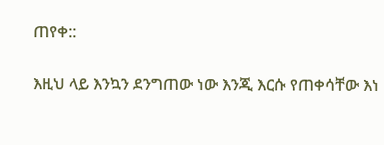ጠየቀ::


እዚህ ላይ እንኳን ደንግጠው ነው እንጂ እርሱ የጠቀሳቸው እነ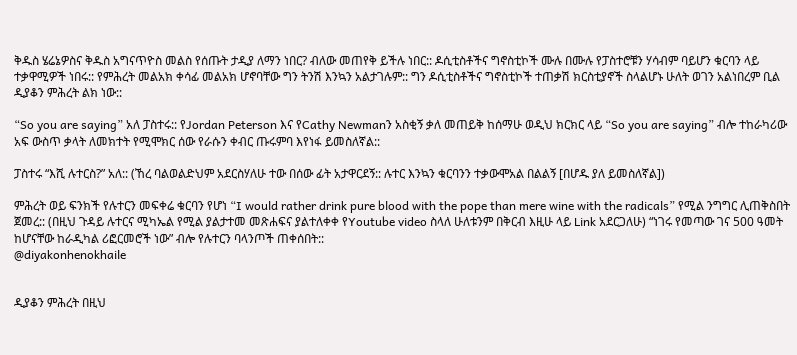ቅዱስ ሄሬኔዎስና ቅዱስ አግናጥዮስ መልስ የሰጡት ታዲያ ለማን ነበር? ብለው መጠየቅ ይችሉ ነበር:: ዶሲቲስቶችና ግኖስቲኮች ሙሉ በሙሉ የፓስተሮቹን ሃሳብም ባይሆን ቁርባን ላይ ተቃዋሚዎች ነበሩ:: የምሕረት መልአክ ቀሳፊ መልአክ ሆኖባቸው ግን ትንሽ እንኳን አልታገሉም:: ግን ዶሲቲስቶችና ግኖስቲኮች ተጠቃሽ ክርስቲያኖች ስላልሆኑ ሁለት ወገን አልነበረም ቢል ዲያቆን ምሕረት ልክ ነው::

“So you are saying” አለ ፓስተሩ:: የJordan Peterson እና የCathy Newmanን አስቂኝ ቃለ መጠይቅ ከሰማሁ ወዲህ ክርክር ላይ “So you are saying” ብሎ ተከራካሪው አፍ ውስጥ ቃላት ለመክተት የሚሞክር ሰው የራሱን ቀብር ጡሩምባ እየነፋ ይመስለኛል::

ፓስተሩ “እሺ ሉተርስ?” አለ:: (ኸረ ባልወልድህም አደርስሃለሁ ተው በሰው ፊት አታዋርደኝ:: ሉተር እንኳን ቁርባንን ተቃውሞአል በልልኝ [በሆዱ ያለ ይመስለኛል])

ምሕረት ወይ ፍንክች የሉተርን መፍቀሬ ቁርባን የሆነ “I would rather drink pure blood with the pope than mere wine with the radicals” የሚል ንግግር ሊጠቅስበት ጀመረ:: (በዚህ ጉዳይ ሉተርና ሚካኤል የሚል ያልታተመ መጽሐፍና ያልተለቀቀ የYoutube video ስላለ ሁለቱንም በቅርብ እዚሁ ላይ Link አደርጋለሁ) “ነገሩ የመጣው ገና 500 ዓመት ከሆናቸው ከራዲካል ሪፎርመሮች ነው” ብሎ የሉተርን ባላንጦች ጠቀሰበት::
@diyakonhenokhaile


ዲያቆን ምሕረት በዚህ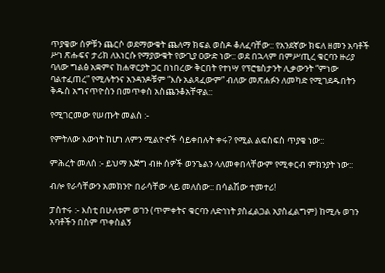ጥያቄው ሰዎቹን ጨርሶ ወደማውቁት ጨለማ ክፍል ወስዶ ቆለፈባቸው:: የአንደኛው ክፍለ ዘመን አባቶች ሥነ ጽሑፍና ታሪክ ለእነርሱ የማያውቁት የውጊያ ዐውድ ነው:: ወደ በኋላም በምሥጢረ ቁርባን ዙሪያ ባለው ግልፅ አቋምና ከሐዋርያት ጋር በነበረው ቅርበት የተነሣ የፕሮቴስታንት ሊቃውንት “ምነው ባልተፈጠረ” የሚሉትንና አንዳንዶቹም “እሱ አልጻፈውም” ብለው መጽሐፉን ለመካድ የሚገደዱበትን ቅዱስ አግናጥዮስን በመጥቀስ አስጨንቆአቸዋል::

የሚገርመው የሠጡት መልስ :-

የምትለው እውነት ከሆነ ለምን ሚልዮኖች ሳይቀበሉት ቀሩ? የሚል ልፍስፍስ ጥያቄ ነው::

ምሕረት መለሰ :- ይህማ እጅግ ብዙ ሰዎች ወንጌልን ላለመቀበላቸውም የሚቀርብ ምክንያት ነው::

ብሎ የራሳቸውን አመክንዮ በራሳቸው ላይ መለሰው:: በሳልሽው ተመተሪ!

ፓስተሩ :- እስቲ በሁለቱም ወገን (ጥምቀትና ቁርባን ለድኅነት ያስፈልጋል አያስፈልግም) ከሚሉ ወገን አባቶችን በስም ጥቀስልኝ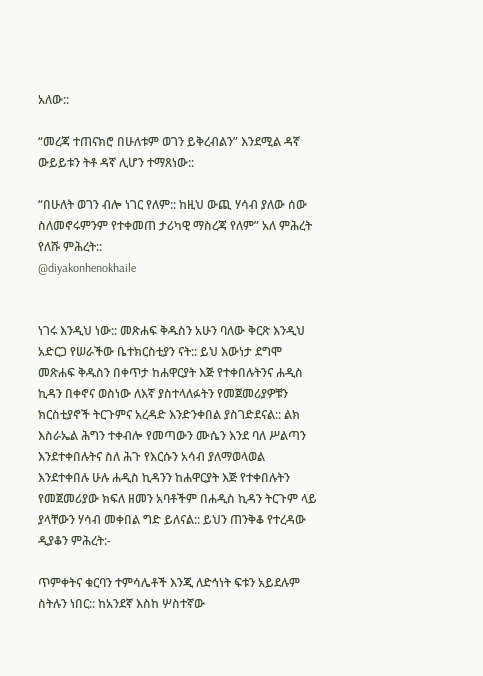አለው::

“መረጃ ተጠናክሮ በሁለቱም ወገን ይቅረብልን” እንደሚል ዳኛ ውይይቱን ትቶ ዳኛ ሊሆን ተማጸነው::

“በሁለት ወገን ብሎ ነገር የለም:: ከዚህ ውጪ ሃሳብ ያለው ሰው ስለመኖሩምንም የተቀመጠ ታሪካዊ ማስረጃ የለም” አለ ምሕረት የለሹ ምሕረት::
@diyakonhenokhaile


ነገሩ እንዲህ ነው:: መጽሐፍ ቅዱስን አሁን ባለው ቅርጽ እንዲህ አድርጋ የሠራችው ቤተክርስቲያን ናት:: ይህ እውነታ ደግሞ መጽሐፍ ቅዱስን በቀጥታ ከሐዋርያት እጅ የተቀበሉትንና ሐዲስ ኪዳን በቀኖና ወስነው ለእኛ ያስተላለፉትን የመጀመሪያዎቹን ክርስቲያኖች ትርጉምና አረዳድ እንድንቀበል ያስገድደናል:: ልክ እስራኤል ሕግን ተቀብሎ የመጣውን ሙሴን እንደ ባለ ሥልጣን እንደተቀበሉትና ስለ ሕጉ የእርሱን አሳብ ያለማወላወል እንደተቀበሉ ሁሉ ሐዲስ ኪዳንን ከሐዋርያት እጅ የተቀበሉትን የመጀመሪያው ክፍለ ዘመን አባቶችም በሐዲስ ኪዳን ትርጉም ላይ ያላቸውን ሃሳብ መቀበል ግድ ይለናል:: ይህን ጠንቅቆ የተረዳው ዲያቆን ምሕረት:-

ጥምቀትና ቁርባን ተምሳሌቶች እንጂ ለድኅነት ፍቱን አይደሉም ስትሉን ነበር:: ከአንደኛ እስከ ሦስተኛው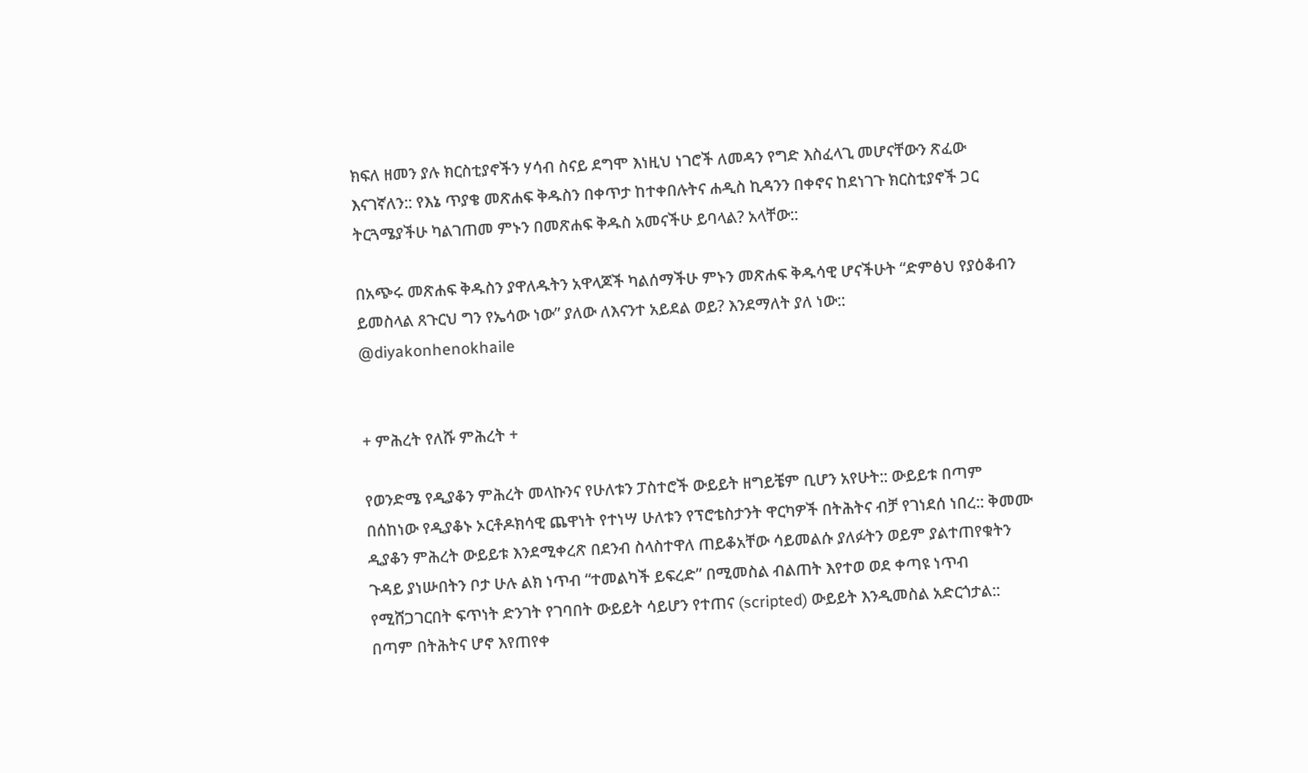ክፍለ ዘመን ያሉ ክርስቲያኖችን ሃሳብ ስናይ ደግሞ እነዚህ ነገሮች ለመዳን የግድ እስፈላጊ መሆናቸውን ጽፈው እናገኛለን:: የእኔ ጥያቄ መጽሐፍ ቅዱስን በቀጥታ ከተቀበሉትና ሐዲስ ኪዳንን በቀኖና ከደነገጉ ክርስቲያኖች ጋር ትርጓሜያችሁ ካልገጠመ ምኑን በመጽሐፍ ቅዱስ አመናችሁ ይባላል? አላቸው::

በአጭሩ መጽሐፍ ቅዱስን ያዋለዱትን አዋላጆች ካልሰማችሁ ምኑን መጽሐፍ ቅዱሳዊ ሆናችሁት “ድምፅህ የያዕቆብን ይመስላል ጸጉርህ ግን የኤሳው ነው” ያለው ለእናንተ አይደል ወይ? እንደማለት ያለ ነው::
@diyakonhenokhaile


+ ምሕረት የለሹ ምሕረት +

የወንድሜ የዲያቆን ምሕረት መላኩንና የሁለቱን ፓስተሮች ውይይት ዘግይቼም ቢሆን አየሁት:: ውይይቱ በጣም በሰከነው የዲያቆኑ ኦርቶዶክሳዊ ጨዋነት የተነሣ ሁለቱን የፕሮቴስታንት ዋርካዎች በትሕትና ብቻ የገነደሰ ነበረ:: ቅመሙ ዲያቆን ምሕረት ውይይቱ እንደሚቀረጽ በደንብ ስላስተዋለ ጠይቆአቸው ሳይመልሱ ያለፉትን ወይም ያልተጠየቁትን ጉዳይ ያነሡበትን ቦታ ሁሉ ልክ ነጥብ “ተመልካች ይፍረድ” በሚመስል ብልጠት እየተወ ወደ ቀጣዩ ነጥብ የሚሸጋገርበት ፍጥነት ድንገት የገባበት ውይይት ሳይሆን የተጠና (scripted) ውይይት እንዲመስል አድርጎታል:: በጣም በትሕትና ሆኖ እየጠየቀ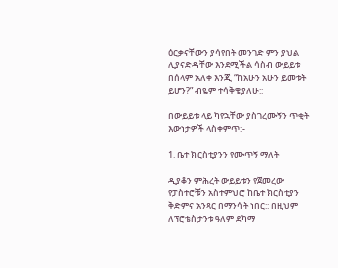ዕርቃናቸውን ያሳየበት መንገድ ምን ያህል ሊያናድዳቸው እንደሚችል ሳስብ ውይይቱ በሰላም አለቀ እንጂ “ከአሁን አሁን ይመቱት ይሆን?” ብዬም ተሳቅቄያለሁ::

በውይይቱ ላይ ካየኋቸው ያስገረሙኝን ጥቂት እውነታዎች ላስቀምጥ:-

1. ቤተ ክርስቲያንን የሙጥኝ ማለት

ዲያቆን ምሕረት ውይይቱን የጀመረው የፓስተሮቹን አስተምህሮ ከቤተ ክርስቲያን ቅድምና አንጻር በማንሳት ነበር:: በዚህም ለፕሮቴስታንቱ ዓለም ደካማ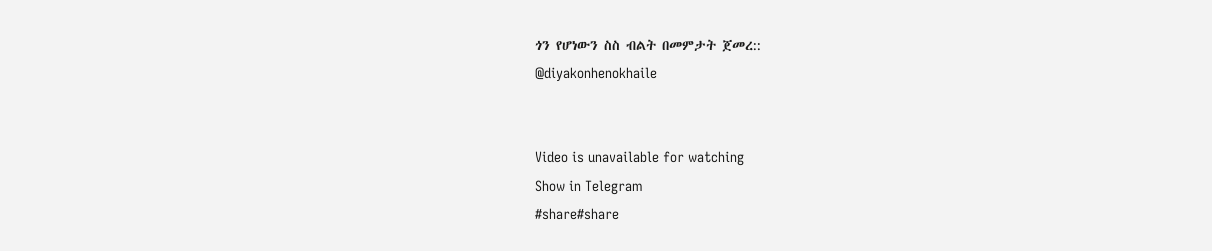ጎን የሆነውን ስስ ብልት በመምታት ጀመረ::
@diyakonhenokhaile


Video is unavailable for watching
Show in Telegram
#share#share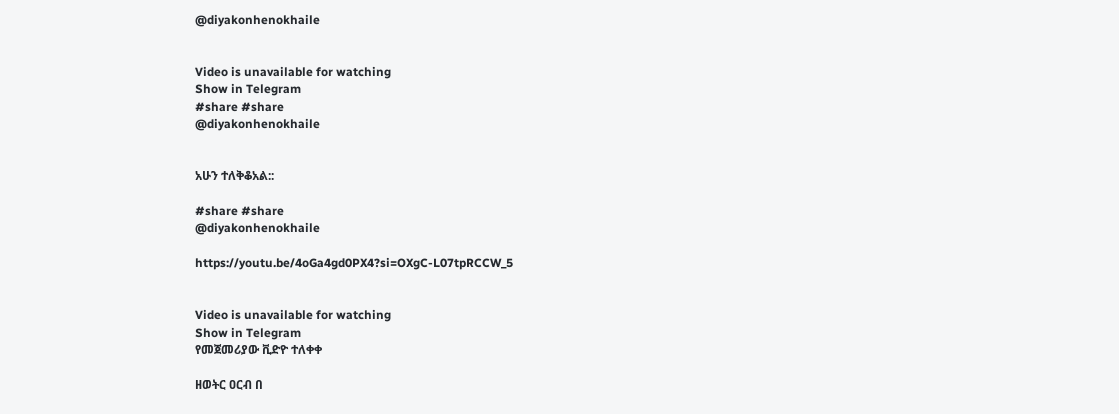@diyakonhenokhaile


Video is unavailable for watching
Show in Telegram
#share #share
@diyakonhenokhaile


አሁን ተለቅቆአል::

#share #share
@diyakonhenokhaile

https://youtu.be/4oGa4gd0PX4?si=OXgC-L07tpRCCW_5


Video is unavailable for watching
Show in Telegram
የመጀመሪያው ቪድዮ ተለቀቀ

ዘወትር ዐርብ በ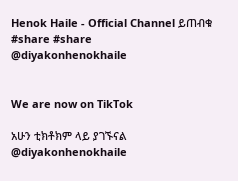Henok Haile - Official Channel ይጠብቁ
#share #share
@diyakonhenokhaile


We are now on TikTok

አሁን ቲክቶክም ላይ ያገኙናል
@diyakonhenokhaile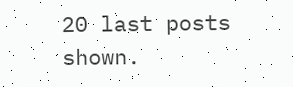20 last posts shown.